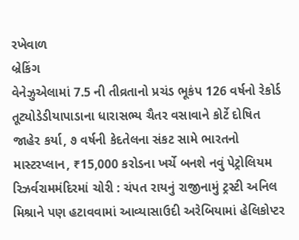રખેવાળ
બ્રેકિંગ
વેનેઝુએલામાં 7.5 ની તીવ્રતાનો પ્રચંડ ભૂકંપ 126 વર્ષનો રેકોર્ડ તૂટ્યોડેડીયાપાડાના ધારાસભ્ય ચૈતર વસાવાને કોર્ટે દોષિત જાહેર કર્યા, ૭ વર્ષની કેદતેલના સંકટ સામે ભારતનો માસ્ટરપ્લાન, ₹15,000 કરોડના ખર્ચે બનશે નવું પેટ્રોલિયમ રિઝર્વરામમંદિરમાં ચોરી : ચંપત રાયનું રાજીનામું ટ્રસ્ટી અનિલ મિશ્રાને પણ હટાવવામાં આવ્યાસાઉદી અરેબિયામાં હેલિકોપ્ટર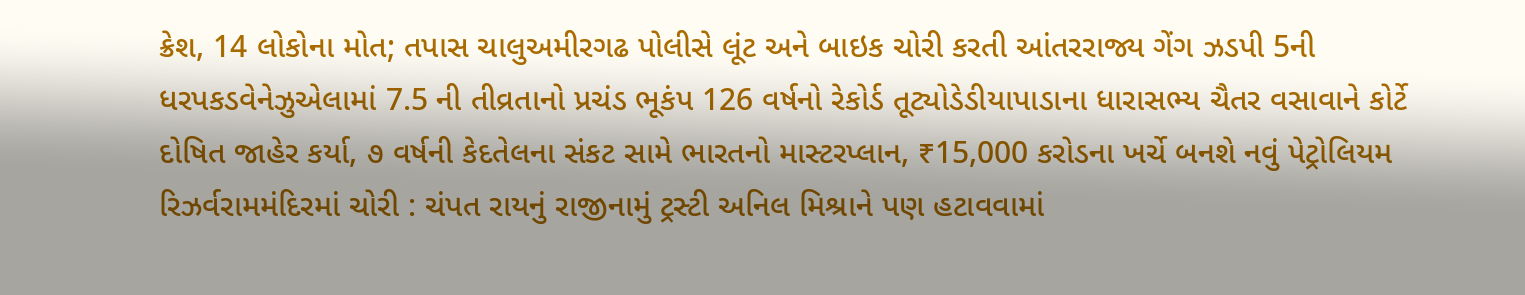ક્રેશ, 14 લોકોના મોત; તપાસ ચાલુઅમીરગઢ પોલીસે લૂંટ અને બાઇક ચોરી કરતી આંતરરાજ્ય ગેંગ ઝડપી 5ની ધરપકડવેનેઝુએલામાં 7.5 ની તીવ્રતાનો પ્રચંડ ભૂકંપ 126 વર્ષનો રેકોર્ડ તૂટ્યોડેડીયાપાડાના ધારાસભ્ય ચૈતર વસાવાને કોર્ટે દોષિત જાહેર કર્યા, ૭ વર્ષની કેદતેલના સંકટ સામે ભારતનો માસ્ટરપ્લાન, ₹15,000 કરોડના ખર્ચે બનશે નવું પેટ્રોલિયમ રિઝર્વરામમંદિરમાં ચોરી : ચંપત રાયનું રાજીનામું ટ્રસ્ટી અનિલ મિશ્રાને પણ હટાવવામાં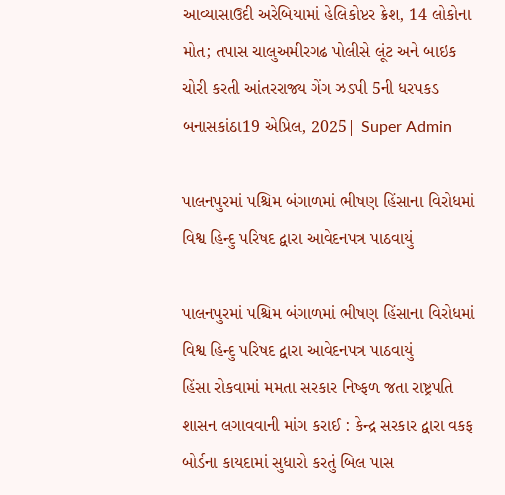આવ્યાસાઉદી અરેબિયામાં હેલિકોપ્ટર ક્રેશ, 14 લોકોના મોત; તપાસ ચાલુઅમીરગઢ પોલીસે લૂંટ અને બાઇક ચોરી કરતી આંતરરાજ્ય ગેંગ ઝડપી 5ની ધરપકડ
બનાસકાંઠા19 એપ્રિલ, 2025| Super Admin

પાલનપુરમાં પશ્ચિમ બંગાળમાં ભીષણ હિંસાના વિરોધમાં વિશ્વ હિન્દુ પરિષદ દ્વારા આવેદનપત્ર પાઠવાયું

પાલનપુરમાં પશ્ચિમ બંગાળમાં ભીષણ હિંસાના વિરોધમાં વિશ્વ હિન્દુ પરિષદ દ્વારા આવેદનપત્ર પાઠવાયું
હિંસા રોકવામાં મમતા સરકાર નિષ્ફળ જતા રાષ્ટ્રપતિ શાસન લગાવવાની માંગ કરાઈ : કેન્દ્ર સરકાર દ્વારા વકફ બોર્ડના કાયદામાં સુધારો કરતું બિલ પાસ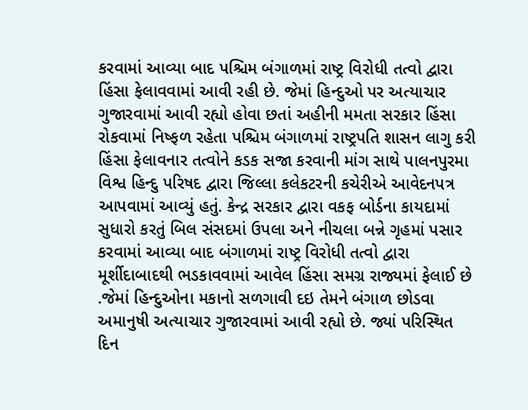કરવામાં આવ્યા બાદ પશ્ચિમ બંગાળમાં રાષ્ટ્ર વિરોધી તત્વો દ્વારા હિંસા ફેલાવવામાં આવી રહી છે. જેમાં હિન્દુઓ પર અત્યાચાર ગુજારવામાં આવી રહ્યો હોવા છતાં અહીની મમતા સરકાર હિંસા રોકવામાં નિષ્ફળ રહેતા પશ્ચિમ બંગાળમાં રાષ્ટ્રપતિ શાસન લાગુ કરી હિંસા ફેલાવનાર તત્વોને કડક સજા કરવાની માંગ સાથે પાલનપુરમા વિશ્વ હિન્દુ પરિષદ દ્વારા જિલ્લા કલેકટરની કચેરીએ આવેદનપત્ર આપવામાં આવ્યું હતું. કેન્દ્ર સરકાર દ્વારા વકફ બોર્ડના કાયદામાં સુધારો કરતું બિલ સંસદમાં ઉપલા અને નીચલા બન્ને ગૃહમાં પસાર કરવામાં આવ્યા બાદ બંગાળમાં રાષ્ટ્ર વિરોધી તત્વો દ્વારા મૂર્શીદાબાદથી ભડકાવવામાં આવેલ હિંસા સમગ્ર રાજ્યમાં ફેલાઈ છે .જેમાં હિન્દુઓના મકાનો સળગાવી દઇ તેમને બંગાળ છોડવા અમાનુષી અત્યાચાર ગુજારવામાં આવી રહ્યો છે. જ્યાં પરિસ્થિત દિન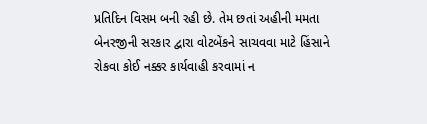પ્રતિદિન વિસમ બની રહી છે. તેમ છતાં અહીની મમતા બેનરજીની સરકાર દ્વારા વોટબેંકને સાચવવા માટે હિંસાને રોકવા કોઈ નક્કર કાર્યવાહી કરવામાં ન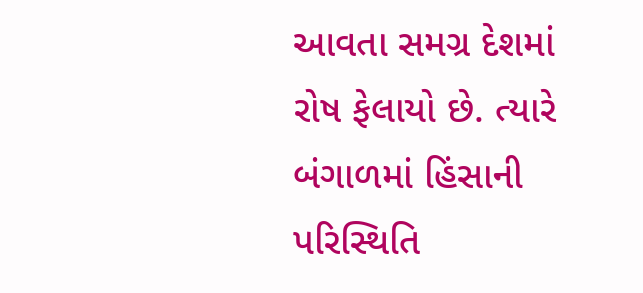આવતા સમગ્ર દેશમાં રોષ ફેલાયો છે. ત્યારે બંગાળમાં હિંસાની પરિસ્થિતિ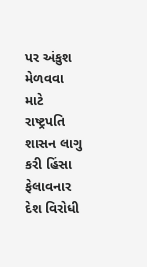પર અંકુશ મેળવવા માટે રાષ્ટ્રપતિ શાસન લાગુ કરી હિંસા ફેલાવનાર દેશ વિરોધી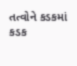તત્વોને કડકમાં કડક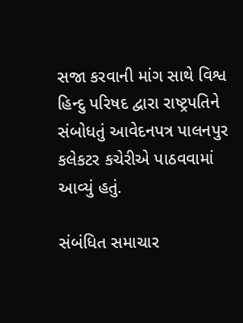સજા કરવાની માંગ સાથે વિશ્વ હિન્દુ પરિષદ દ્વારા રાષ્ટ્રપતિને સંબોધતું આવેદનપત્ર પાલનપુર કલેકટર કચેરીએ પાઠવવામાં આવ્યું હતું.

સંબંધિત સમાચાર